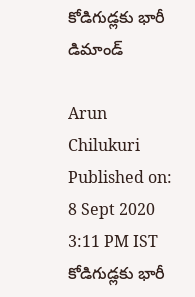కోడిగుడ్లకు భారీ డిమాండ్

Arun Chilukuri
Published on: 8 Sept 2020 3:11 PM IST
కోడిగుడ్లకు భారీ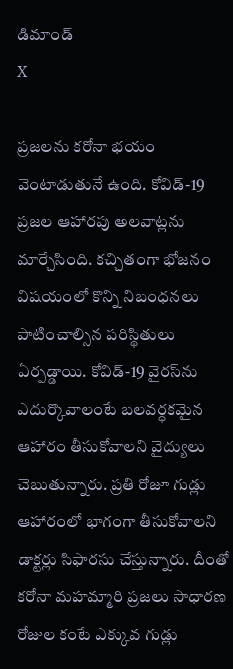డిమాండ్
X

ప్రజలను కరోనా భయం వెంటాడుతునే ఉంది. కోవిడ్‌-19 ప్రజల ఆహారపు అలవాట్లను మార్చేసింది. కచ్చితంగా భోజనం విషయంలో కొన్ని నిబంధనలు పాటించాల్సిన పరిస్థితులు ఏర్పడ్డాయి. కోవిడ్‌-19 వైరస్‌ను ఎదుర్కొవాలంటే బలవర్ధకమైన ఆహారం తీసుకోవాలని వైద్యులు చెబుతున్నారు. ప్రతి రోజూ గుడ్లు ఆహారంలో భాగంగా తీసుకోవాలని డాక్టర్లు సిఫారసు చేస్తున్నారు. దీంతో కరోనా మహమ్మారి ప్రజలు సాధారణ రోజుల కంటే ఎక్కువ గుడ్లు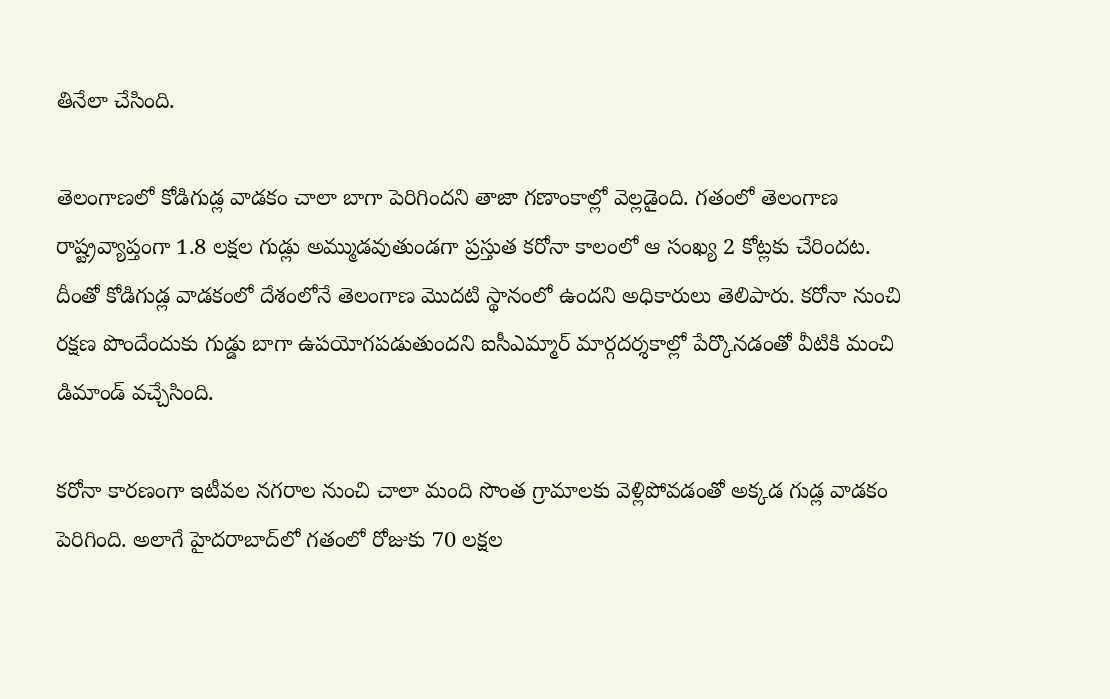తినేలా చేసింది.

తెలంగాణలో కోడిగుడ్ల వాడకం చాలా బాగా పెరిగిందని తాజా గణాంకాల్లో వెల్లడైంది. గతంలో తెలంగాణ రాష్ట్రవ్యాప్తంగా 1.8 లక్షల గుడ్లు అమ్ముడవుతుండగా ప్రస్తుత కరోనా కాలంలో ఆ సంఖ్య 2 కోట్లకు చేరిందట. దీంతో కోడిగుడ్ల వాడకంలో దేశంలోనే తెలంగాణ మొదటి స్థానంలో ఉందని అధికారులు తెలిపారు. కరోనా నుంచి రక్షణ పొందేందుకు గుడ్డు బాగా ఉపయోగపడుతుందని ఐసీఎమ్మార్ మార్గదర్శకాల్లో పేర్కొనడంతో వీటికి మంచి డిమాండ్ వచ్చేసింది.

కరోనా కారణంగా ఇటీవల నగరాల నుంచి చాలా మంది సొంత గ్రామాలకు వెళ్లిపోవడంతో అక్కడ గుడ్ల వాడకం పెరిగింది. అలాగే హైదరాబాద్‌లో గతంలో రోజుకు 70 లక్షల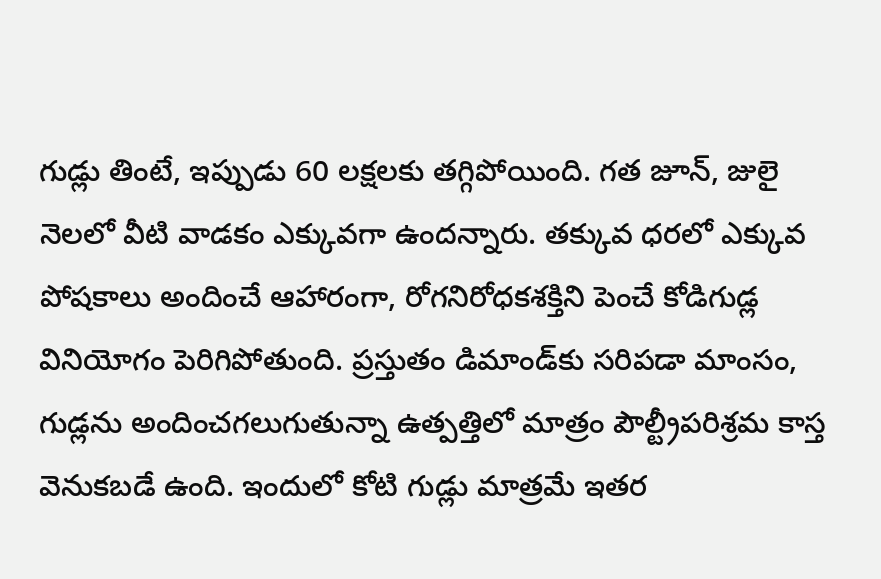గుడ్లు తింటే, ఇప్పుడు 60 లక్షలకు తగ్గిపోయింది. గత జూన్, జులై నెలలో వీటి వాడకం ఎక్కువగా ఉందన్నారు. తక్కువ ధరలో ఎక్కువ పోషకాలు అందించే ఆహారంగా, రోగనిరోధకశక్తిని పెంచే కోడిగుడ్ల వినియోగం పెరిగిపోతుంది. ప్రస్తుతం డిమాండ్‌కు సరిపడా మాంసం, గుడ్లను అందించగలుగుతున్నా ఉత్పత్తిలో మాత్రం పౌల్ట్రీపరిశ్రమ కాస్త వెనుకబడే ఉంది. ఇందులో కోటి గుడ్లు మాత్రమే ఇతర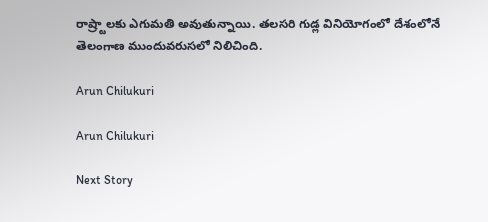రాష్ర్టాలకు ఎగుమతి అవుతున్నాయి. తలసరి గుడ్ల వినియోగంలో దేశంలోనే తెలంగాణ ముందువరుసలో నిలిచింది.

Arun Chilukuri

Arun Chilukuri

Next Story